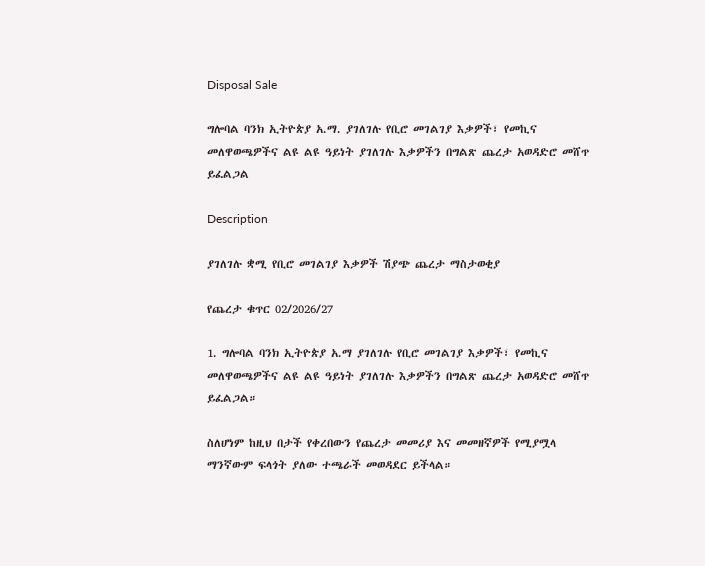Disposal Sale

ግሎባል ባንክ ኢትዮጵያ አ.ማ. ያገለገሉ የቢሮ መገልገያ እቃዎች፣ የመኪና መለዋወጫዎችና ልዩ ልዩ ዓይነት ያገለገሉ እቃዎችን በግልጽ ጨረታ አወዳድሮ መሸጥ ይፈልጋል

Description

ያገለገሉ ቋሚ የቢሮ መገልገያ እቃዎች ሽያጭ ጨረታ ማስታወቂያ

የጨረታ ቁጥር 02/2026/27

1. ግሎባል ባንክ ኢትዮጵያ አ.ማ ያገለገሉ የቢሮ መገልገያ እቃዎች፣ የመኪና መለዋወጫዎችና ልዩ ልዩ ዓይነት ያገለገሉ እቃዎችን በግልጽ ጨረታ አወዳድሮ መሸጥ ይፈልጋል።

ስለሆነም ከዚህ በታች የቀረበውን የጨረታ መመሪያ እና መመዘኛዎች የሚያሟላ ማንኛውም ፍላጎት ያለው ተጫራች መወዳደር ይችላል።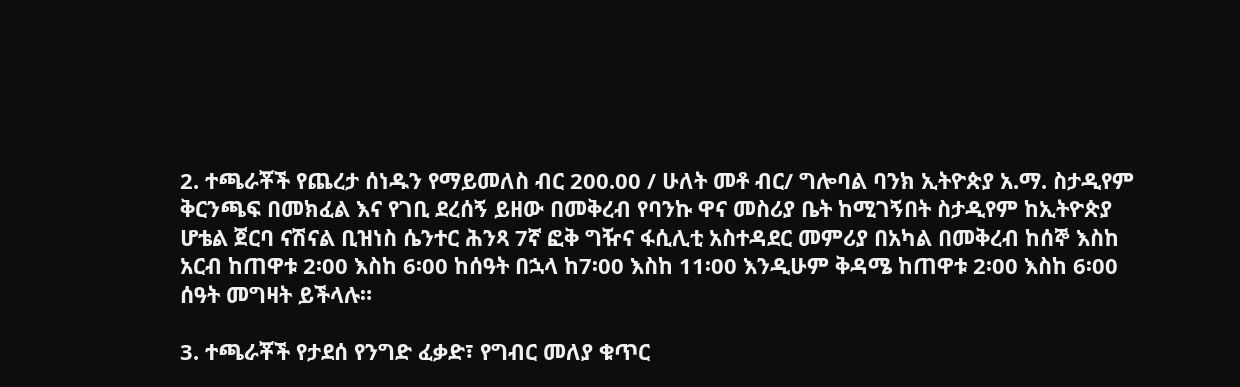2. ተጫራቾች የጨረታ ሰነዱን የማይመለስ ብር 200.00 / ሁለት መቶ ብር/ ግሎባል ባንክ ኢትዮጵያ አ.ማ. ስታዲየም ቅርንጫፍ በመክፈል እና የገቢ ደረሰኝ ይዘው በመቅረብ የባንኩ ዋና መስሪያ ቤት ከሚገኝበት ስታዲየም ከኢትዮጵያ ሆቴል ጀርባ ናሽናል ቢዝነስ ሴንተር ሕንጻ 7ኛ ፎቅ ግዥና ፋሲሊቲ አስተዳደር መምሪያ በአካል በመቅረብ ከሰኞ እስከ አርብ ከጠዋቱ 2፡00 እስከ 6፡00 ከሰዓት በኋላ ከ7፡00 እስከ 11፡00 እንዲሁም ቅዳሜ ከጠዋቱ 2፡00 እስከ 6፡00 ሰዓት መግዛት ይችላሉ።

3. ተጫራቾች የታደሰ የንግድ ፈቃድ፣ የግብር መለያ ቁጥር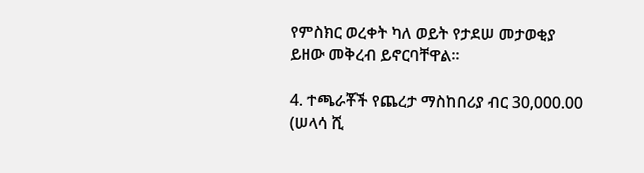የምስክር ወረቀት ካለ ወይት የታደሠ መታወቂያ ይዘው መቅረብ ይኖርባቸዋል።

4. ተጫራቾች የጨረታ ማስከበሪያ ብር 30,000.00 (ሠላሳ ሺ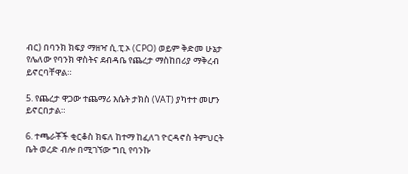ብር) በባንክ ክፍያ ማዘዣ ሲ.ፒ.ኦ (CPO) ወይም ቅድመ ሁኔታ የሌለው የባንክ ዋስትና ደብዳቤ የጨረታ ማስከበሪያ ማቅረብ ይኖርባቸዋል።

5. የጨረታ ዋጋው ተጨማሪ እሴት ታክስ (VAT) ያካተተ መሆን ይኖርበታል።

6. ተጫራቾች ቂርቆስ ክፍለ ከተማ ከፈለገ ዮርዳኖስ ትምህርት ቤት ወረድ ብሎ በሚገኘው ግቢ የባንኩ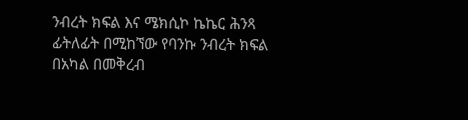ንብረት ክፍል እና ሜክሲኮ ኬኬር ሕንጻ ፊትለፊት በሚከኘው የባንኩ ንብረት ክፍል በአካል በመቅረብ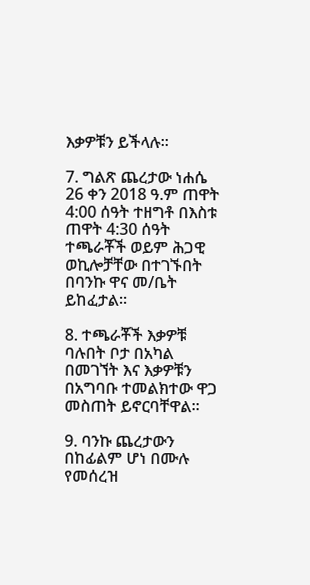እቃዎቹን ይችላሉ።

7. ግልጽ ጨረታው ነሐሴ 26 ቀን 2018 ዓ.ም ጠዋት 4:00 ሰዓት ተዘግቶ በእስቱ ጠዋት 4:30 ሰዓት ተጫራቾች ወይም ሕጋዊ ወኪሎቻቸው በተገኙበት በባንኩ ዋና መ/ቤት ይከፈታል።

8. ተጫራቾች እቃዎቹ ባሉበት ቦታ በአካል በመገኘት እና እቃዎቹን በአግባቡ ተመልክተው ዋጋ መስጠት ይኖርባቸዋል።

9. ባንኩ ጨረታውን በከፊልም ሆነ በሙሉ የመሰረዝ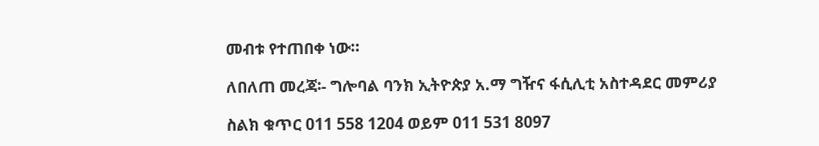መብቱ የተጠበቀ ነው።

ለበለጠ መረጃ፡- ግሎባል ባንክ ኢትዮጵያ አ.ማ ግዥና ፋሲሊቲ አስተዳደር መምሪያ

ስልክ ቁጥር 011 558 1204 ወይም 011 531 8097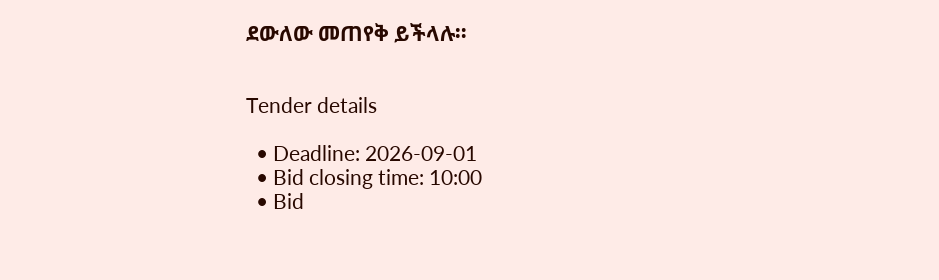ደውለው መጠየቅ ይችላሉ።


Tender details

  • Deadline: 2026-09-01
  • Bid closing time: 10:00
  • Bid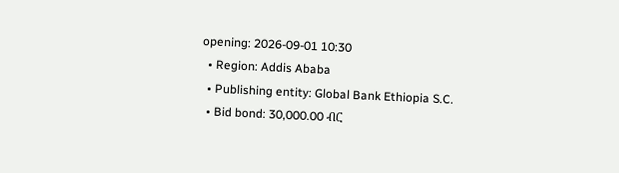opening: 2026-09-01 10:30
  • Region: Addis Ababa
  • Publishing entity: Global Bank Ethiopia S.C.
  • Bid bond: 30,000.00 ብር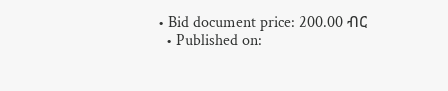• Bid document price: 200.00 ብር
  • Published on: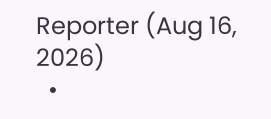Reporter (Aug 16, 2026)
  •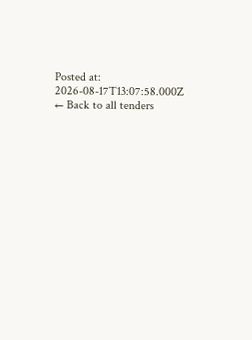Posted at: 2026-08-17T13:07:58.000Z
← Back to all tenders